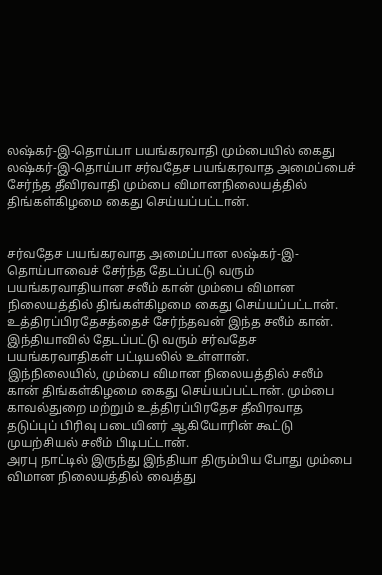லஷ்கர்-இ-தொய்பா பயங்கரவாதி மும்பையில் கைது
லஷ்கர்-இ-தொய்பா சர்வதேச பயங்கரவாத அமைப்பைச் சேர்ந்த தீவிரவாதி மும்பை விமானநிலையத்தில் திங்கள்கிழமை கைது செய்யப்பட்டான்.


சர்வதேச பயங்கரவாத அமைப்பான லஷ்கர்-இ-தொய்பாவைச் சேர்ந்த தேடப்பட்டு வரும் பயங்கரவாதியான சலீம் கான் மும்பை விமான நிலையத்தில் திங்கள்கிழமை கைது செய்யப்பட்டான்.
உத்திரப்பிரதேசத்தைச் சேர்ந்தவன் இந்த சலீம் கான். இந்தியாவில் தேடப்பட்டு வரும் சர்வதேச பயங்கரவாதிகள் பட்டியலில் உள்ளான்.
இந்நிலையில், மும்பை விமான நிலையத்தில் சலீம் கான் திங்கள்கிழமை கைது செய்யப்பட்டான். மும்பை காவல்துறை மற்றும் உத்திரப்பிரதேச தீவிரவாத தடுப்புப் பிரிவு படையினர் ஆகியோரின் கூட்டு முயற்சியல் சலீம் பிடிபட்டான்.
அரபு நாட்டில் இருந்து இந்தியா திரும்பிய போது மும்பை விமான நிலையத்தில் வைத்து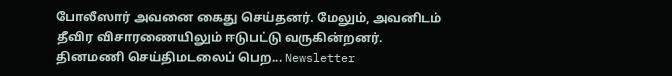போலீஸார் அவனை கைது செய்தனர். மேலும், அவனிடம் தீவிர விசாரணையிலும் ஈடுபட்டு வருகின்றனர்.
தினமணி செய்திமடலைப் பெற... Newsletter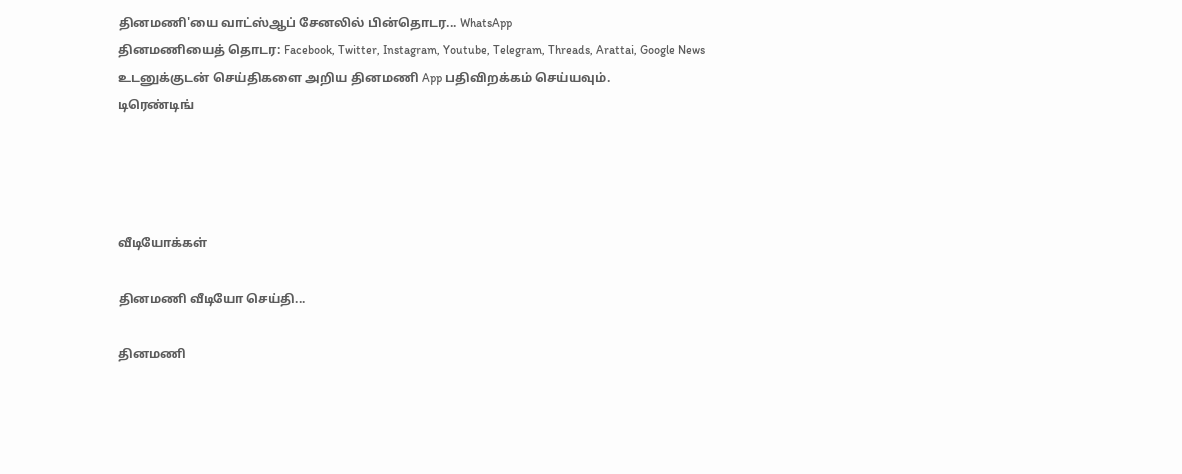தினமணி'யை வாட்ஸ்ஆப் சேனலில் பின்தொடர... WhatsApp
தினமணியைத் தொடர: Facebook, Twitter, Instagram, Youtube, Telegram, Threads, Arattai, Google News
உடனுக்குடன் செய்திகளை அறிய தினமணி App பதிவிறக்கம் செய்யவும்.
டிரெண்டிங்




வீடியோக்கள்

தினமணி வீடியோ செய்தி...

தினமணி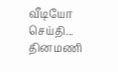வீடியோ செய்தி...
தினமணி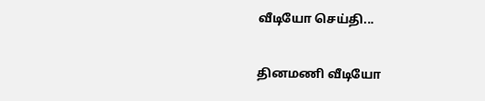வீடியோ செய்தி...

தினமணி வீடியோ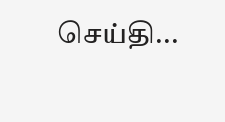செய்தி...